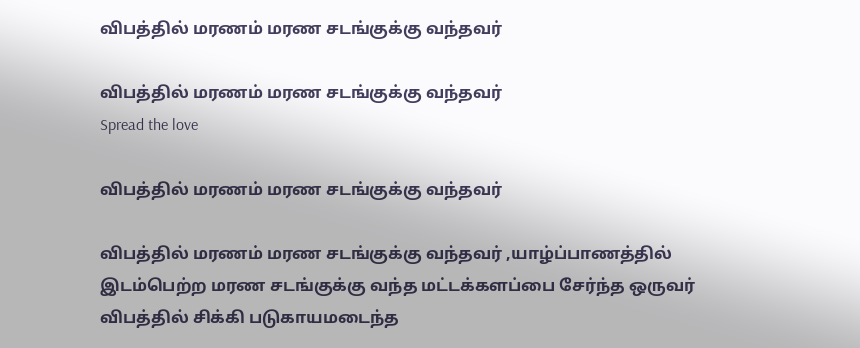விபத்தில் மரணம் மரண சடங்குக்கு வந்தவர்

விபத்தில் மரணம் மரண சடங்குக்கு வந்தவர்
Spread the love

விபத்தில் மரணம் மரண சடங்குக்கு வந்தவர்

விபத்தில் மரணம் மரண சடங்குக்கு வந்தவர் ,யாழ்ப்பாணத்தில் இடம்பெற்ற மரண சடங்குக்கு வந்த மட்டக்களப்பை சேர்ந்த ஒருவர் விபத்தில் சிக்கி படுகாயமடைந்த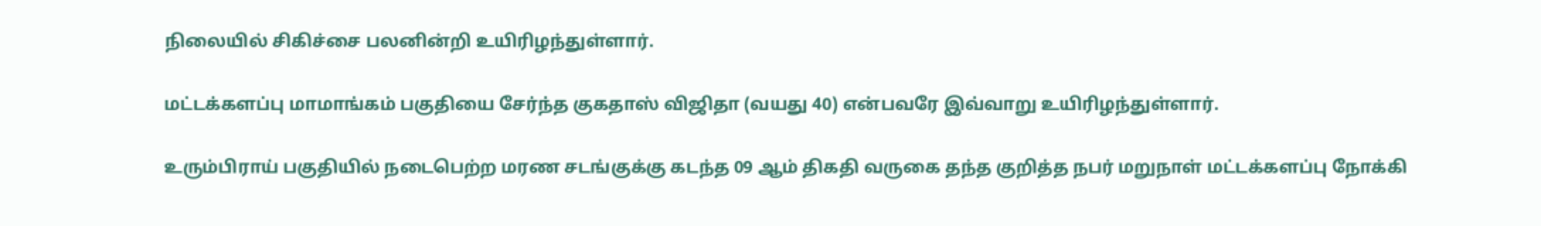நிலையில் சிகிச்சை பலனின்றி உயிரிழந்துள்ளார்.

மட்டக்களப்பு மாமாங்கம் பகுதியை சேர்ந்த குகதாஸ் விஜிதா (வயது 40) என்பவரே இவ்வாறு உயிரிழந்துள்ளார்.

உரும்பிராய் பகுதியில் நடைபெற்ற மரண சடங்குக்கு கடந்த 09 ஆம் திகதி வருகை தந்த குறித்த நபர் மறுநாள் மட்டக்களப்பு நோக்கி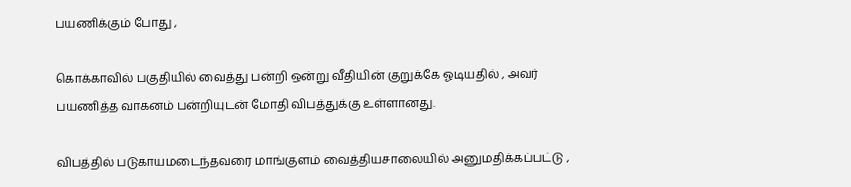பயணிக்கும் போது ,

கொக்காவில் பகுதியில் வைத்து பன்றி ஒன்று வீதியின் குறுக்கே ஓடியதில் , அவர் பயணித்த வாகனம் பன்றியுடன் மோதி விபத்துக்கு உள்ளானது.

விபத்தில் படுகாயமடைந்தவரை மாங்குளம் வைத்தியசாலையில் அனுமதிக்கப்பட்டு ,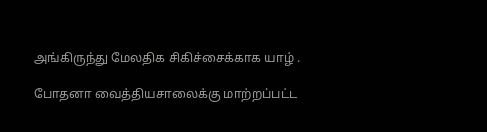அங்கிருந்து மேலதிக சிகிச்சைக்காக யாழ் .

போதனா வைத்தியசாலைக்கு மாற்றப்பட்ட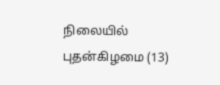நிலையில் புதன்கிழமை (13)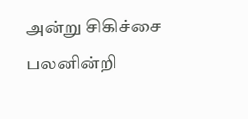அன்று சிகிச்சை பலனின்றி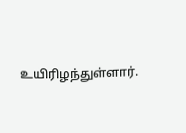உயிரிழந்துள்ளார்.